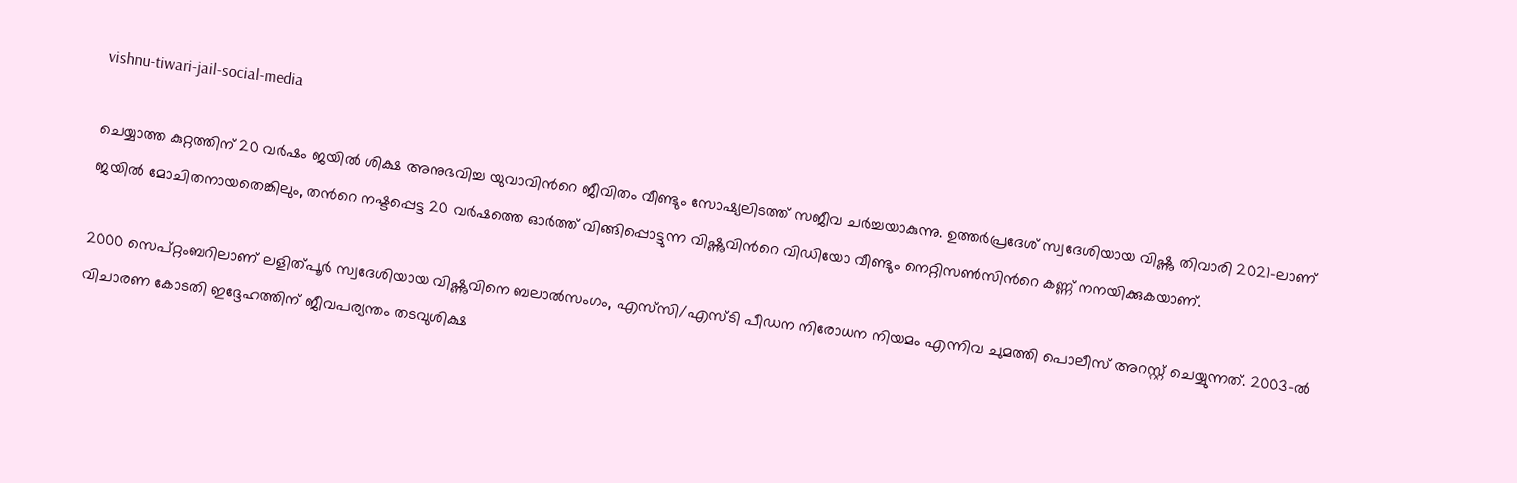vishnu-tiwari-jail-social-media

ചെയ്യാത്ത കുറ്റത്തിന് 20 വര്‍ഷം ജയില്‍ ശിക്ഷ അനുഭവിച്ച യുവാവിന്‍റെ ജീവിതം വീണ്ടും സോഷ്യലിടത്ത് സജീവ ചര്‍ച്ചയാകുന്നു. ഉത്തർപ്രദേശ് സ്വദേശിയായ വിഷ്ണു തിവാരി 2021-ലാണ് ജയിൽ മോചിതനായതെങ്കിലും, തന്‍റെ നഷ്ടപ്പെട്ട 20 വര്‍ഷത്തെ ഓര്‍ത്ത് വിങ്ങിപ്പൊട്ടുന്ന വിഷ്ണുവിന്‍റെ വിഡിയോ വീണ്ടും നെറ്റിസണ്‍സിന്‍റെ കണ്ണ് നനയിക്കുകയാണ്.

2000 സെപ്റ്റംബറിലാണ് ലളിത്പൂർ സ്വദേശിയായ വിഷ്ണുവിനെ ബലാല്‍സംഗം, എസ്‌സി/എസ്ടി പീഡന നിരോധന നിയമം എന്നിവ ചുമത്തി പൊലീസ് അറസ്റ്റ് ചെയ്യുന്നത്. 2003-ൽ വിചാരണ കോടതി ഇദ്ദേഹത്തിന് ജീവപര്യന്തം തടവുശിക്ഷ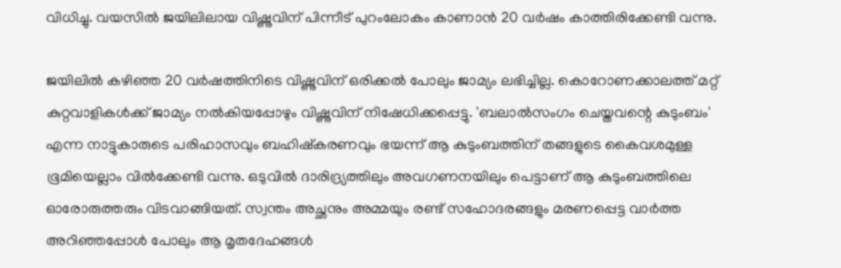വിധിച്ചു. വയസിൽ ജയിലിലായ വിഷ്ണുവിന് പിന്നീട് പുറംലോകം കാണാൻ 20 വർഷം കാത്തിരിക്കേണ്ടി വന്നു.

ജയിലിൽ കഴിഞ്ഞ 20 വർഷത്തിനിടെ വിഷ്ണുവിന് ഒരിക്കൽ പോലും ജാമ്യം ലഭിച്ചില്ല. കൊറോണക്കാലത്ത് മറ്റ് കുറ്റവാളികൾക്ക് ജാമ്യം നൽകിയപ്പോഴും വിഷ്ണുവിന് നിഷേധിക്കപ്പെട്ടു. 'ബലാല്‍സംഗം ചെയ്തവന്റെ കുടുംബം' എന്ന നാട്ടുകാരുടെ പരിഹാസവും ബഹിഷ്‌കരണവും ഭയന്ന് ആ കുടുംബത്തിന് തങ്ങളുടെ കൈവശമുള്ള ഭൂമിയെല്ലാം വിൽക്കേണ്ടി വന്നു. ഒടുവിൽ ദാരിദ്ര്യത്തിലും അവഗണനയിലും പെട്ടാണ് ആ കുടുംബത്തിലെ ഓരോരുത്തരും വിടവാങ്ങിയത്. സ്വന്തം അച്ഛനും അമ്മയും രണ്ട് സഹോദരങ്ങളും മരണപ്പെട്ട വാര്‍ത്ത അറിഞ്ഞപ്പോള്‍ പോലും ആ മൃതദേഹങ്ങൾ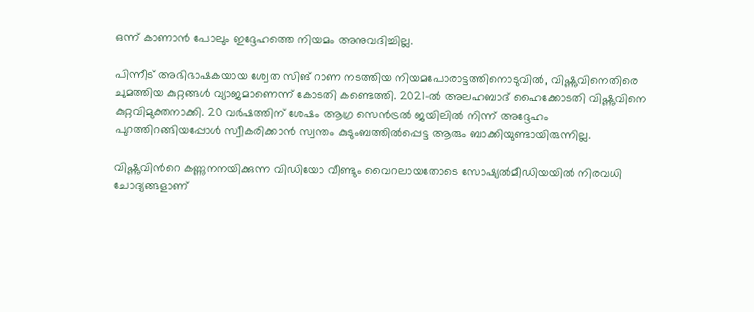ഒന്ന് കാണാൻ പോലും ഇദ്ദേഹത്തെ നിയമം അനുവദിച്ചില്ല.

പിന്നീട് അഭിഭാഷകയായ ശ്വേത സിങ് റാണ നടത്തിയ നിയമപോരാട്ടത്തിനൊടുവിൽ, വിഷ്ണുവിനെതിരെ ചുമത്തിയ കുറ്റങ്ങൾ വ്യാജമാണെന്ന് കോടതി കണ്ടെത്തി. 2021-ൽ അലഹബാദ് ഹൈക്കോടതി വിഷ്ണുവിനെ കുറ്റവിമുക്തനാക്കി. 20 വർഷത്തിന് ശേഷം ആഗ്ര സെൻട്രൽ ജയിലിൽ നിന്ന് അദ്ദേഹം പുറത്തിറങ്ങിയപ്പോൾ സ്വീകരിക്കാൻ സ്വന്തം കുടുംബത്തില്‍പ്പെട്ട ആരും ബാക്കിയുണ്ടായിരുന്നില്ല.

വിഷ്ണുവിന്‍റെ കണ്ണുനനയിക്കുന്ന വിഡിയോ വീണ്ടും വൈറലായതോടെ സോഷ്യല്‍മീഡിയയില്‍ നിരവധി ചോദ്യങ്ങളാണ്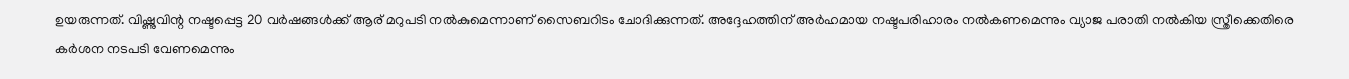ഉയരുന്നത്. വിഷ്ണുവിന്റ നഷ്ടപ്പെട്ട 20 വർഷങ്ങൾക്ക് ആര് മറുപടി നൽകുമെന്നാണ് സൈബറിടം ചോദിക്കുന്നത്. അദ്ദേഹത്തിന് അർഹമായ നഷ്ടപരിഹാരം നൽകണമെന്നും വ്യാജ പരാതി നൽകിയ സ്ത്രീക്കെതിരെ കർശന നടപടി വേണമെന്നും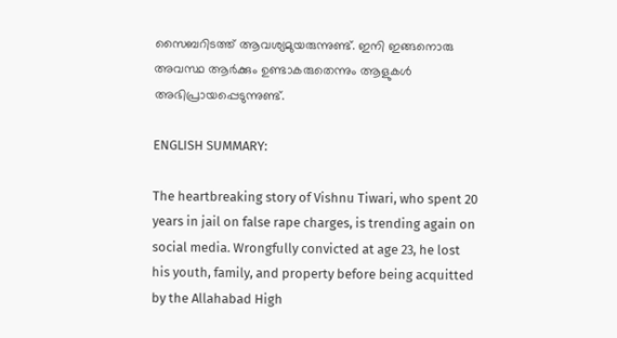സൈബറിടത്ത് ആവശ്യമുയരുന്നുണ്ട്. ഇനി ഇങ്ങനൊരു അവസ്ഥ ആര്‍ക്കും ഉണ്ടാകരുതെന്നും ആളുകള്‍ അഭിപ്രായപ്പെടുന്നുണ്ട്.

ENGLISH SUMMARY:

The heartbreaking story of Vishnu Tiwari, who spent 20 years in jail on false rape charges, is trending again on social media. Wrongfully convicted at age 23, he lost his youth, family, and property before being acquitted by the Allahabad High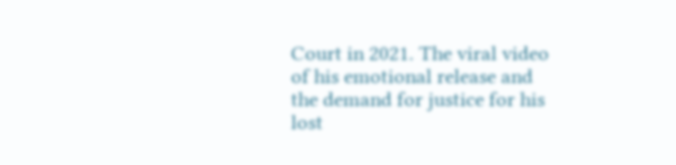Court in 2021. The viral video of his emotional release and the demand for justice for his lost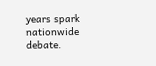years spark nationwide debate.